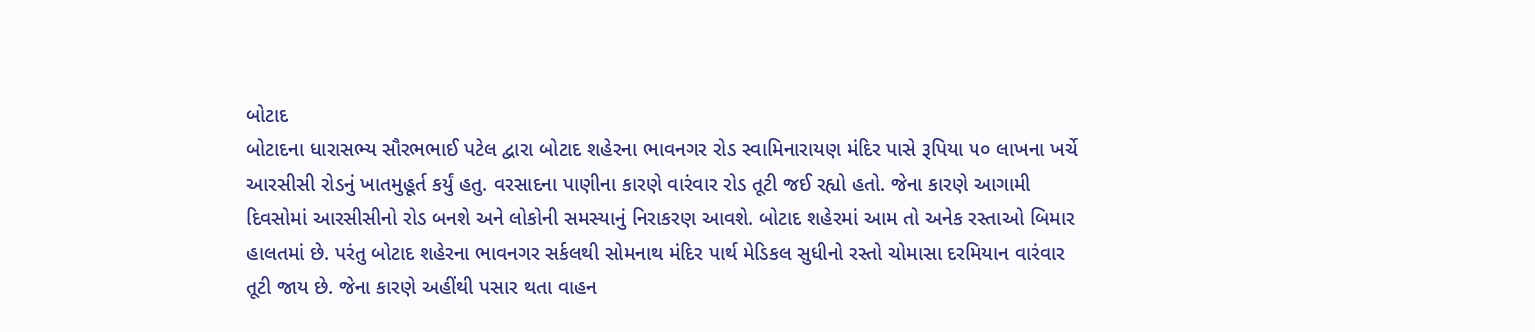બોટાદ
બોટાદના ધારાસભ્ય સૌરભભાઈ પટેલ દ્વારા બોટાદ શહેરના ભાવનગર રોડ સ્વામિનારાયણ મંદિર પાસે રૂપિયા ૫૦ લાખના ખર્ચે આરસીસી રોડનું ખાતમુહૂર્ત કર્યું હતુ. વરસાદના પાણીના કારણે વારંવાર રોડ તૂટી જઈ રહ્યો હતો. જેના કારણે આગામી દિવસોમાં આરસીસીનો રોડ બનશે અને લોકોની સમસ્યાનું નિરાકરણ આવશે. બોટાદ શહેરમાં આમ તો અનેક રસ્તાઓ બિમાર હાલતમાં છે. પરંતુ બોટાદ શહેરના ભાવનગર સર્કલથી સોમનાથ મંદિર પાર્થ મેડિકલ સુધીનો રસ્તો ચોમાસા દરમિયાન વારંવાર તૂટી જાય છે. જેના કારણે અહીંથી પસાર થતા વાહન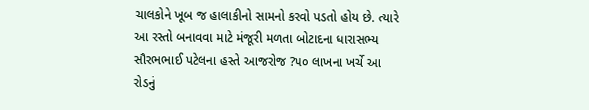ચાલકોને ખૂબ જ હાલાકીનો સામનો કરવો પડતો હોય છે. ત્યારે આ રસ્તો બનાવવા માટે મંજૂરી મળતા બોટાદના ધારાસભ્ય સૌરભભાઈ પટેલના હસ્તે આજરોજ ?૫૦ લાખના ખર્ચે આ રોડનું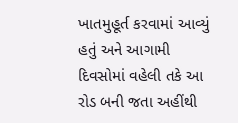ખાતમુહૂર્ત કરવામાં આવ્યું હતું અને આગામી દિવસોમાં વહેલી તકે આ રોડ બની જતા અહીંથી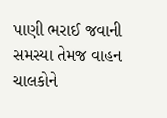પાણી ભરાઈ જવાની સમસ્યા તેમજ વાહન ચાલકોને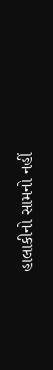હાલાકીનો સામનો નહીં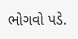ભોગવો પડે.